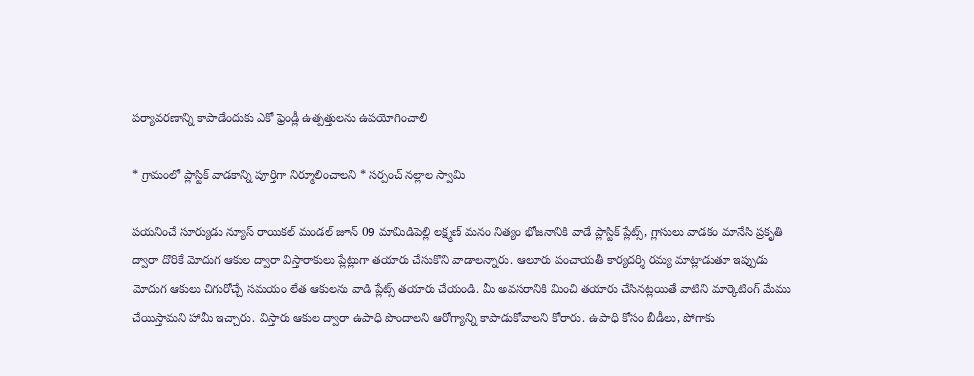పర్యావరణాన్ని కాపాడేందుకు ఎకో ఫ్రెండ్లీ ఉత్పత్తులను ఉపయోగించాలి

* గ్రామంలో ప్లాస్టిక్ వాడకాన్ని పూర్తిగా నిర్మూలించాలని * సర్పంచ్ నల్లాల స్వామి

పయనించే సూర్యుడు న్యూస్ రాయికల్ మండల్ జూన్ 09 మామిడిపెల్లి లక్ష్మణ్ మనం నిత్యం భోజనానికి వాడే ప్లాస్టిక్ ప్లేట్స్, గ్లాసులు వాడకం మానేసి ప్రకృతి ద్వారా దొరికే మోదుగ ఆకుల ద్వారా విస్తారాకులు ప్లేట్లుగా తయారు చేసుకొని వాడాలన్నారు. ఆలూరు పంచాయతీ కార్యదర్శి రమ్య మాట్లాడుతూ ఇప్పుడు మోదుగ ఆకులు చిగురోచ్చే సమయం లేత ఆకులను వాడి ప్లేట్స్ తయారు చేయండి. మీ అవసరానికి మించి తయారు చేసినట్లయితే వాటిని మార్కెటింగ్ మేము చేయిస్తామని హామీ ఇచ్చారు. విస్తారు ఆకుల ద్వారా ఉపాధి పొందాలని ఆరోగ్యాన్ని కాపాడుకోవాలని కోరారు. ఉపాధి కోసం బీడీలు, పోగాకు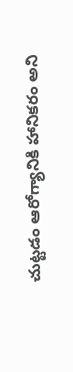చుట్టడం ఆరోగ్యానికి హానికరం అని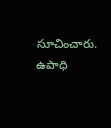సూచించారు. ఉపాధి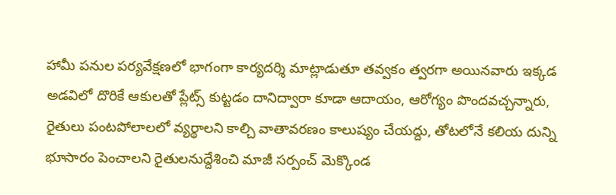హామీ పనుల పర్యవేక్షణలో భాగంగా కార్యదర్శి మాట్లాడుతూ తవ్వకం త్వరగా అయినవారు ఇక్కడ అడవిలో దొరికే ఆకులతో ప్లేట్స్ కుట్టడం దానిద్వారా కూడా ఆదాయం, ఆరోగ్యం పొందవచ్చన్నారు, రైతులు పంటపోలాలలో వ్యర్థాలని కాల్చి వాతావరణం కాలుష్యం చేయద్దు, తోటలోనే కలియ దున్ని భూసారం పెంచాలని రైతులనుద్దేశించి మాజీ సర్పంచ్ మెక్కొండ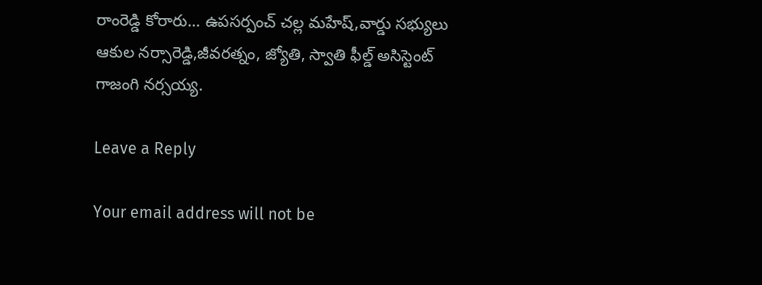రాంరెడ్డి కోరారు… ఉపసర్పంచ్ చల్ల మహేష్,వార్డు సభ్యులు ఆకుల నర్సారెడ్డి,జీవరత్నం, జ్యోతి, స్వాతి ఫీల్డ్ అసిస్టెంట్ గాజంగి నర్సయ్య.

Leave a Reply

Your email address will not be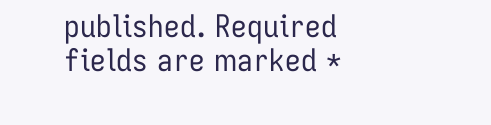published. Required fields are marked *